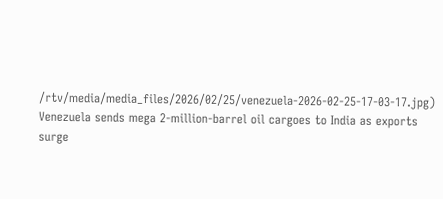/rtv/media/media_files/2026/02/25/venezuela-2026-02-25-17-03-17.jpg)
Venezuela sends mega 2-million-barrel oil cargoes to India as exports surge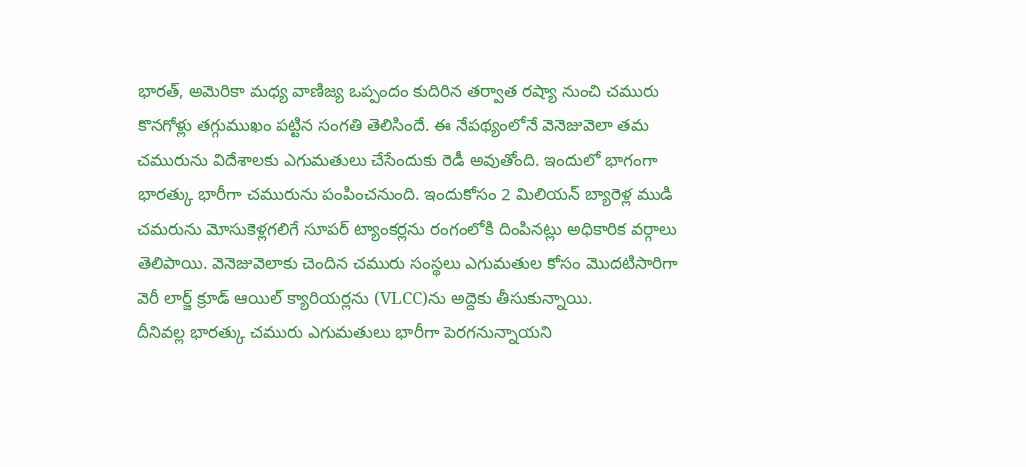భారత్, అమెరికా మధ్య వాణిజ్య ఒప్పందం కుదిరిన తర్వాత రష్యా నుంచి చమురు కొనగోళ్లు తగ్గుముఖం పట్టిన సంగతి తెలిసిందే. ఈ నేపథ్యంలోనే వెనెజువెలా తమ చమురును విదేశాలకు ఎగుమతులు చేసేందుకు రెడీ అవుతోంది. ఇందులో భాగంగా భారత్కు భారీగా చమురును పంపించనుంది. ఇందుకోసం 2 మిలియన్ బ్యారెళ్ల ముడి చమరును మోసుకెళ్లగలిగే సూపర్ ట్యాంకర్లను రంగంలోకి దింపినట్లు అధికారిక వర్గాలు తెలిపాయి. వెనెజువెలాకు చెందిన చమురు సంస్థలు ఎగుమతుల కోసం మొదటిసారిగా వెరీ లార్జ్ క్రూడ్ ఆయిల్ క్యారియర్లను (VLCC)ను అద్దెకు తీసుకున్నాయి.
దీనివల్ల భారత్కు చమురు ఎగుమతులు భారీగా పెరగనున్నాయని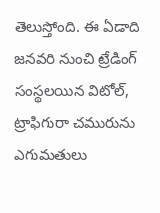తెలుస్తోంది. ఈ ఏడాది జనవరి నుంచి ట్రేడింగ్ సంస్థలయిన విటోల్, ట్రాఫిగురా చమురును ఎగుమతులు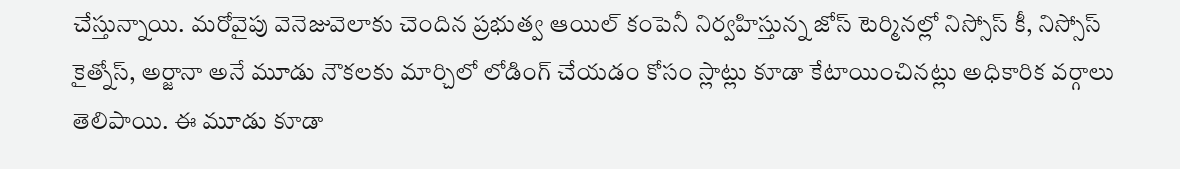చేస్తున్నాయి. మరోవైపు వెనెజువెలాకు చెందిన ప్రభుత్వ ఆయిల్ కంపెనీ నిర్వహిస్తున్న జోస్ టెర్మినల్లో నిస్సోస్ కీ, నిస్సోస్ కైత్నోస్, అర్జానా అనే మూడు నౌకలకు మార్చిలో లోడింగ్ చేయడం కోసం స్లాట్లు కూడా కేటాయించినట్లు అధికారిక వర్గాలు తెలిపాయి. ఈ మూడు కూడా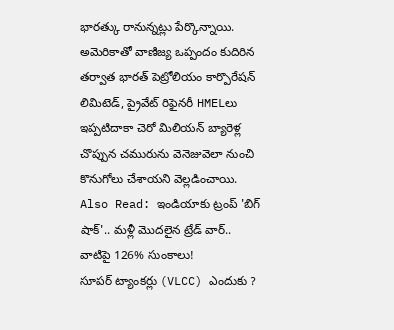భారత్కు రానున్నట్లు పేర్కొన్నాయి. అమెరికాతో వాణిజ్య ఒప్పందం కుదిరిన తర్వాత భారత్ పెట్రోలియం కార్పొరేషన్ లిమిటెడ్, ప్రైవేట్ రిఫైనరీ HMELలు ఇప్పటిదాకా చెరో మిలియన్ బ్యారెళ్ల చొప్పున చమురును వెనెజువెలా నుంచి కొనుగోలు చేశాయని వెల్లడించాయి.
Also Read: ఇండియాకు ట్రంప్ 'బిగ్ షాక్'.. మళ్లీ మొదలైన ట్రేడ్ వార్.. వాటిపై 126% సుంకాలు!
సూపర్ ట్యాంకర్లు (VLCC) ఎందుకు ?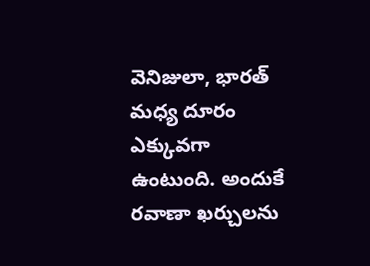వెనిజులా, భారత్ మధ్య దూరం ఎక్కువగా ఉంటుంది. అందుకే రవాణా ఖర్చులను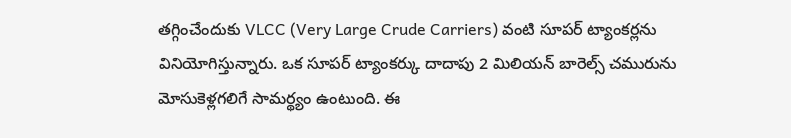తగ్గించేందుకు VLCC (Very Large Crude Carriers) వంటి సూపర్ ట్యాంకర్లను వినియోగిస్తున్నారు. ఒక సూపర్ ట్యాంకర్కు దాదాపు 2 మిలియన్ బారెల్స్ చమురును మోసుకెళ్లగలిగే సామర్థ్యం ఉంటుంది. ఈ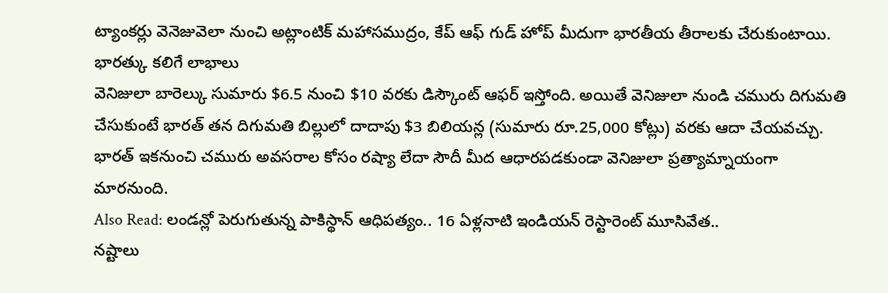ట్యాంకర్లు వెనెజువెలా నుంచి అట్లాంటిక్ మహాసముద్రం, కేప్ ఆఫ్ గుడ్ హోప్ మీదుగా భారతీయ తీరాలకు చేరుకుంటాయి.
భారత్కు కలిగే లాభాలు
వెనిజులా బారెల్కు సుమారు $6.5 నుంచి $10 వరకు డిస్కౌంట్ ఆఫర్ ఇస్తోంది. అయితే వెనిజులా నుండి చమురు దిగుమతి చేసుకుంటే భారత్ తన దిగుమతి బిల్లులో దాదాపు $3 బిలియన్ల (సుమారు రూ.25,000 కోట్లు) వరకు ఆదా చేయవచ్చు. భారత్ ఇకనుంచి చమురు అవసరాల కోసం రష్యా లేదా సౌదీ మీద ఆధారపడకుండా వెనిజులా ప్రత్యామ్నాయంగా మారనుంది.
Also Read: లండన్లో పెరుగుతున్న పాకిస్థాన్ ఆధిపత్యం.. 16 ఏళ్లనాటి ఇండియన్ రెస్టారెంట్ మూసివేత..
నష్టాలు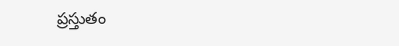ప్రస్తుతం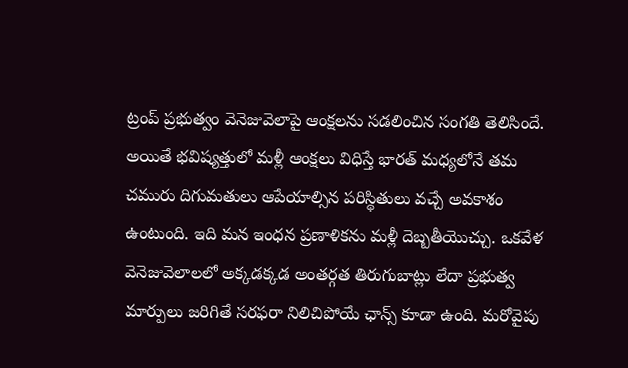ట్రంప్ ప్రభుత్వం వెనెజువెలాపై ఆంక్షలను సడలించిన సంగతి తెలిసిందే. అయితే భవిష్యత్తులో మళ్లీ ఆంక్షలు విధిస్తే భారత్ మధ్యలోనే తమ చమురు దిగుమతులు ఆపేయాల్సిన పరిస్థితులు వచ్చే అవకాశం ఉంటుంది. ఇది మన ఇంధన ప్రణాళికను మళ్లీ దెబ్బతీయొచ్చు. ఒకవేళ వెనెజువెలాలలో అక్కడక్కడ అంతర్గత తిరుగుబాట్లు లేదా ప్రభుత్వ మార్పులు జరిగితే సరఫరా నిలిచిపోయే ఛాన్స్ కూడా ఉంది. మరోవైపు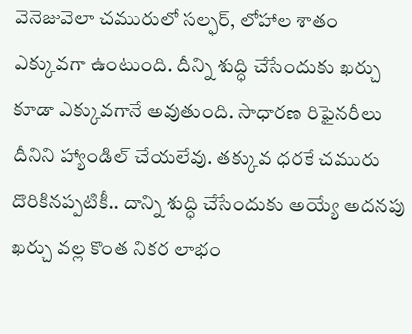వెనెజువెలా చమురులో సల్ఫర్, లోహాల శాతం ఎక్కువగా ఉంటుంది. దీన్ని శుద్ధి చేసేందుకు ఖర్చు కూడా ఎక్కువగానే అవుతుంది. సాధారణ రిఫైనరీలు దీనిని హ్యాండిల్ చేయలేవు. తక్కువ ధరకే చమురు దొరికినప్పటికీ.. దాన్ని శుద్ధి చేసేందుకు అయ్యే అదనపు ఖర్చు వల్ల కొంత నికర లాభం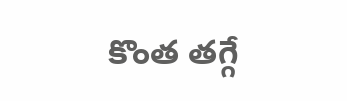కొంత తగ్గే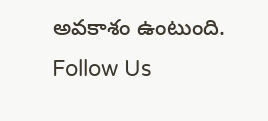అవకాశం ఉంటుంది.
Follow Us